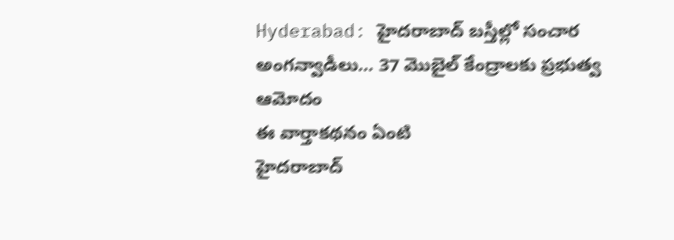Hyderabad: హైదరాబాద్ బస్తీల్లో సంచార అంగన్వాడీలు… 37 మొబైల్ కేంద్రాలకు ప్రభుత్వ ఆమోదం
ఈ వార్తాకథనం ఏంటి
హైదరాబాద్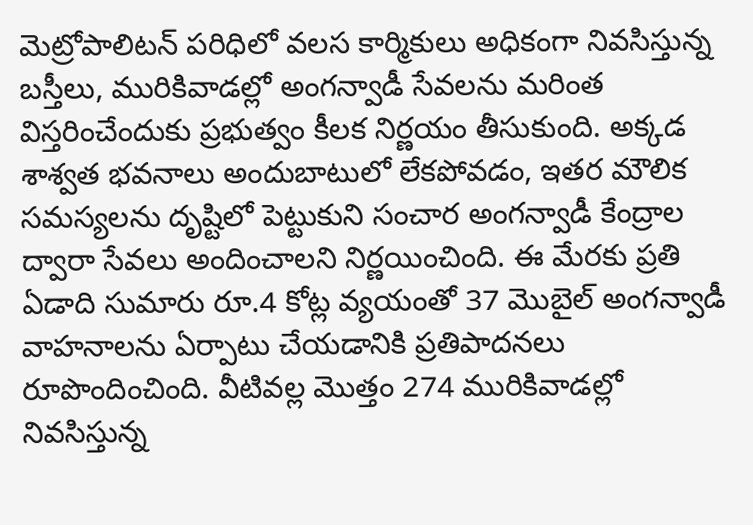మెట్రోపాలిటన్ పరిధిలో వలస కార్మికులు అధికంగా నివసిస్తున్న బస్తీలు, మురికివాడల్లో అంగన్వాడీ సేవలను మరింత విస్తరించేందుకు ప్రభుత్వం కీలక నిర్ణయం తీసుకుంది. అక్కడ శాశ్వత భవనాలు అందుబాటులో లేకపోవడం, ఇతర మౌలిక సమస్యలను దృష్టిలో పెట్టుకుని సంచార అంగన్వాడీ కేంద్రాల ద్వారా సేవలు అందించాలని నిర్ణయించింది. ఈ మేరకు ప్రతి ఏడాది సుమారు రూ.4 కోట్ల వ్యయంతో 37 మొబైల్ అంగన్వాడీ వాహనాలను ఏర్పాటు చేయడానికి ప్రతిపాదనలు రూపొందించింది. వీటివల్ల మొత్తం 274 మురికివాడల్లో నివసిస్తున్న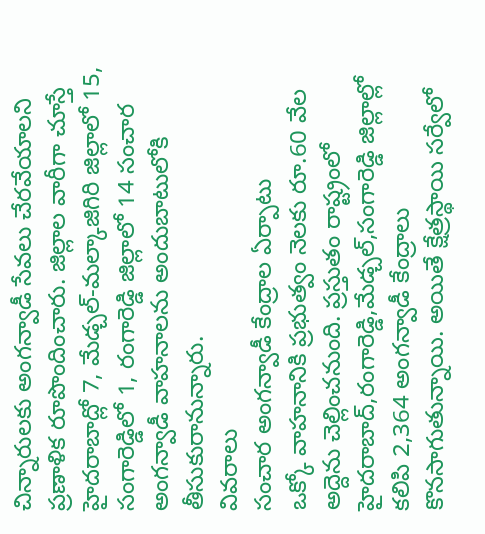చిన్నారులకు అంగన్వాడీ సేవలు చేరవేయాలని ప్రణాళిక రూపొందించారు. జిల్లాల వారీగా చూస్తే హైదరాబాద్లో 7, మేడ్చల్-మల్కాజిగిరి జిల్లాలో 15, సంగారెడ్డిలో 1, రంగారెడ్డి జిల్లాలో 14 సంచార అంగన్వాడీ వాహనాలను అందుబాటులోకి తీసుకురానున్నారు.
వివరాలు
సంచార అంగన్వాడీ కేంద్రాల ఏర్పాటు
ఒక్కో వాహనానికి ప్రభుత్వం నెలకు రూ.60 వేల అద్దెను చెల్లించనుంది. ప్రస్తుతం రాష్ట్రంలో హైదరాబాద్,రంగారెడ్డి,మేడ్చల్,సంగారెడ్డి జిల్లాల్లో కలిపి 2,364 అంగన్వాడీ కేంద్రాలు కొనసాగుతున్నాయి. అయితే క్షేత్రస్థాయి సర్వేలో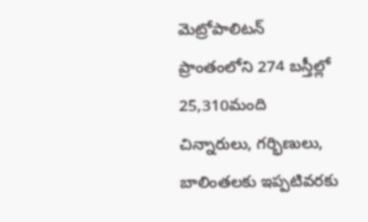మెట్రోపాలిటన్ ప్రాంతంలోని 274 బస్తీల్లో 25,310మంది చిన్నారులు, గర్భిణులు, బాలింతలకు ఇప్పటివరకు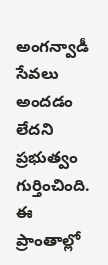అంగన్వాడీ సేవలు అందడం లేదని ప్రభుత్వం గుర్తించింది. ఈ ప్రాంతాల్లో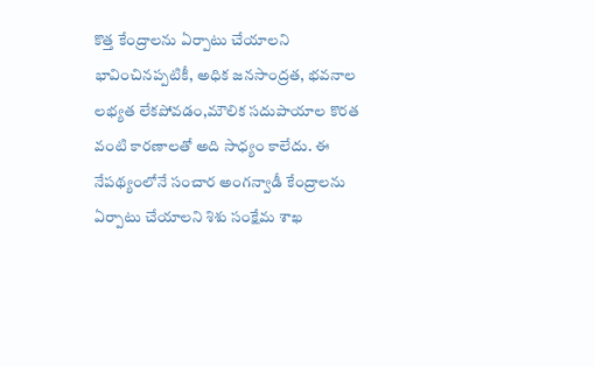కొత్త కేంద్రాలను ఏర్పాటు చేయాలని భావించినప్పటికీ, అధిక జనసాంద్రత, భవనాల లభ్యత లేకపోవడం,మౌలిక సదుపాయాల కొరత వంటి కారణాలతో అది సాధ్యం కాలేదు. ఈ నేపథ్యంలోనే సంచార అంగన్వాడీ కేంద్రాలను ఏర్పాటు చేయాలని శిశు సంక్షేమ శాఖ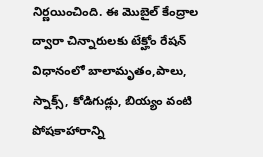నిర్ణయించింది. ఈ మొబైల్ కేంద్రాల ద్వారా చిన్నారులకు టేక్హోం రేషన్ విధానంలో బాలామృతం,పాలు, స్నాక్స్, కోడిగుడ్లు, బియ్యం వంటి పోషకాహారాన్ని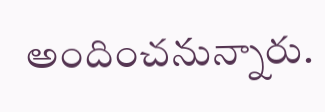అందించనున్నారు.